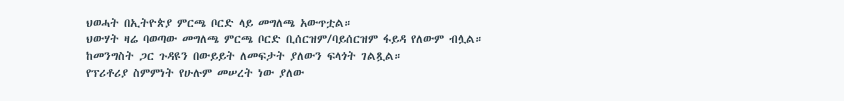ህወሓት በኢትዮጵያ ምርጫ ቦርድ ላይ መግለጫ አውጥቷል።
ህውሃት ዛሬ ባወጣው መግለጫ ምርጫ ቦርድ ቢሰርዝም/ባይሰርዝም ፋይዳ የለውም ብሏል።
ከመንግስት ጋር ጉዳዩን በውይይት ለመፍታት ያለውን ፍላጎት ገልጿል።
የፕሪቶሪያ ስምምነት የሁሉም መሠረት ነው ያለው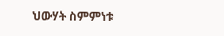ህውሃት ስምምነቱ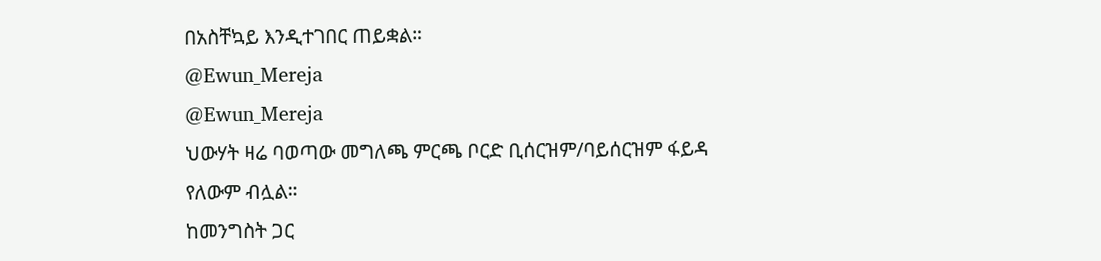በአስቸኳይ እንዲተገበር ጠይቋል።
@Ewun_Mereja
@Ewun_Mereja
ህውሃት ዛሬ ባወጣው መግለጫ ምርጫ ቦርድ ቢሰርዝም/ባይሰርዝም ፋይዳ የለውም ብሏል።
ከመንግስት ጋር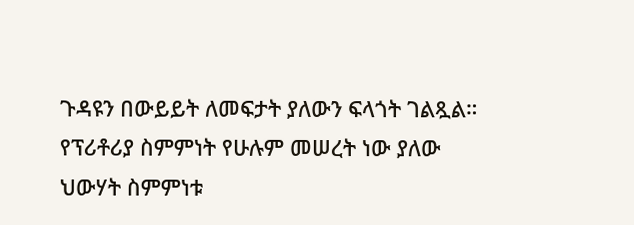ጉዳዩን በውይይት ለመፍታት ያለውን ፍላጎት ገልጿል።
የፕሪቶሪያ ስምምነት የሁሉም መሠረት ነው ያለው ህውሃት ስምምነቱ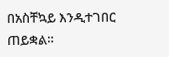በአስቸኳይ እንዲተገበር ጠይቋል።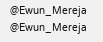@Ewun_Mereja
@Ewun_Mereja